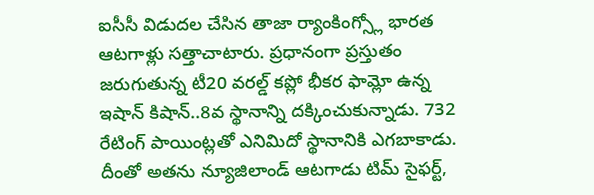ఐసీసీ విడుదల చేసిన తాజా ర్యాంకింగ్స్లో భారత ఆటగాళ్లు సత్తాచాటారు. ప్రధానంగా ప్రస్తుతం జరుగుతున్న టీ20 వరల్డ్ కప్లో భీకర ఫామ్లో ఉన్న ఇషాన్ కిషాన్..8వ స్థానాన్ని దక్కించుకున్నాడు. 732 రేటింగ్ పాయింట్లతో ఎనిమిదో స్థానానికి ఎగబాకాడు. దీంతో అతను న్యూజిలాండ్ ఆటగాడు టిమ్ సైఫర్ట్,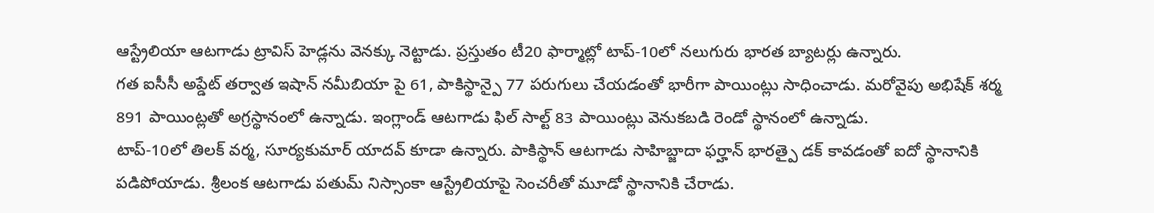ఆస్ట్రేలియా ఆటగాడు ట్రావిస్ హెడ్లను వెనక్కు నెట్టాడు. ప్రస్తుతం టీ20 ఫార్మాట్లో టాప్-10లో నలుగురు భారత బ్యాటర్లు ఉన్నారు.
గత ఐసీసీ అప్డేట్ తర్వాత ఇషాన్ నమీబియా పై 61, పాకిస్థాన్పై 77 పరుగులు చేయడంతో భారీగా పాయింట్లు సాధించాడు. మరోవైపు అభిషేక్ శర్మ 891 పాయింట్లతో అగ్రస్థానంలో ఉన్నాడు. ఇంగ్లాండ్ ఆటగాడు ఫిల్ సాల్ట్ 83 పాయింట్లు వెనుకబడి రెండో స్థానంలో ఉన్నాడు.
టాప్-10లో తిలక్ వర్మ, సూర్యకుమార్ యాదవ్ కూడా ఉన్నారు. పాకిస్థాన్ ఆటగాడు సాహిబ్జాదా ఫర్హాన్ భారత్పై డక్ కావడంతో ఐదో స్థానానికి పడిపోయాడు. శ్రీలంక ఆటగాడు పతుమ్ నిస్సాంకా ఆస్ట్రేలియాపై సెంచరీతో మూడో స్థానానికి చేరాడు.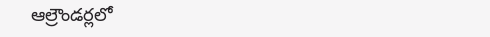ఆల్రౌండర్లలో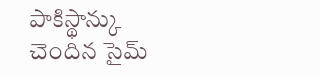పాకిస్థాన్కు చెందిన సైమ్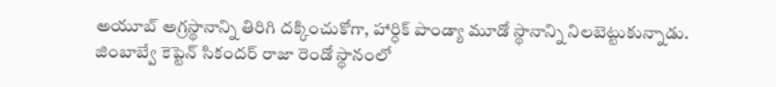అయూబ్ అగ్రస్థానాన్ని తిరిగి దక్కించుకోగా, హార్ధిక్ పాండ్యా మూడో స్థానాన్ని నిలబెట్టుకున్నాడు. జింబాబ్వే కెప్టెన్ సికందర్ రాజా రెండో స్థానంలో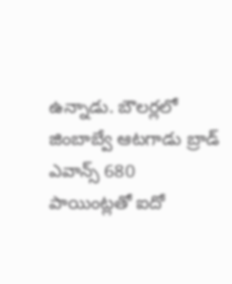ఉన్నాడు. బౌలర్లలో జింబాబ్వే ఆటగాడు బ్రాడ్ ఎవాన్స్ 680 పాయింట్లతో ఐదో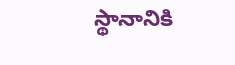స్థానానికి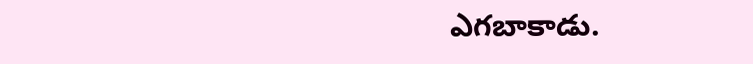ఎగబాకాడు.